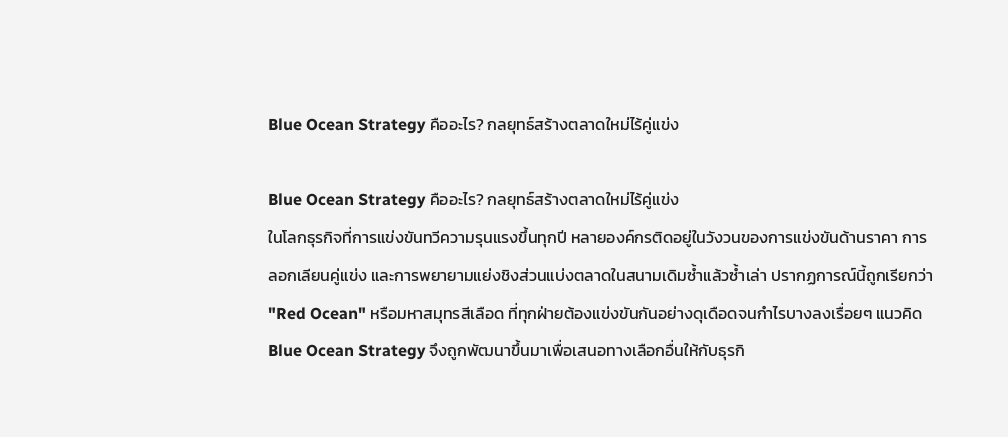Blue Ocean Strategy คืออะไร? กลยุทธ์สร้างตลาดใหม่ไร้คู่แข่ง

Blue Ocean Strategy คืออะไร? กลยุทธ์สร้างตลาดใหม่ไร้คู่แข่ง
ในโลกธุรกิจที่การแข่งขันทวีความรุนแรงขึ้นทุกปี หลายองค์กรติดอยู่ในวังวนของการแข่งขันด้านราคา การลอกเลียนคู่แข่ง และการพยายามแย่งชิงส่วนแบ่งตลาดในสนามเดิมซ้ำแล้วซ้ำเล่า ปรากฏการณ์นี้ถูกเรียกว่า "Red Ocean" หรือมหาสมุทรสีเลือด ที่ทุกฝ่ายต้องแข่งขันกันอย่างดุเดือดจนกำไรบางลงเรื่อยๆ แนวคิด Blue Ocean Strategy จึงถูกพัฒนาขึ้นมาเพื่อเสนอทางเลือกอื่นให้กับธุรกิ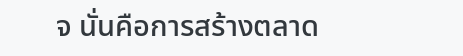จ นั่นคือการสร้างตลาด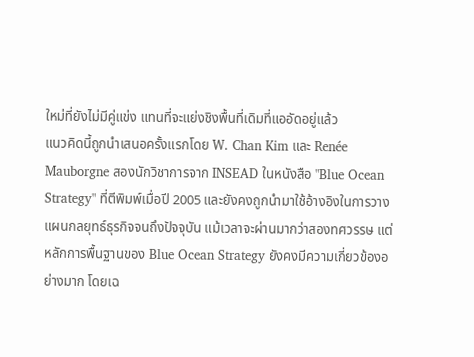ใหม่ที่ยังไม่มีคู่แข่ง แทนที่จะแย่งชิงพื้นที่เดิมที่แออัดอยู่แล้ว
แนวคิดนี้ถูกนำเสนอครั้งแรกโดย W. Chan Kim และ Renée Mauborgne สองนักวิชาการจาก INSEAD ในหนังสือ "Blue Ocean Strategy" ที่ตีพิมพ์เมื่อปี 2005 และยังคงถูกนำมาใช้อ้างอิงในการวางแผนกลยุทธ์ธุรกิจจนถึงปัจจุบัน แม้เวลาจะผ่านมากว่าสองทศวรรษ แต่หลักการพื้นฐานของ Blue Ocean Strategy ยังคงมีความเกี่ยวข้องอย่างมาก โดยเฉ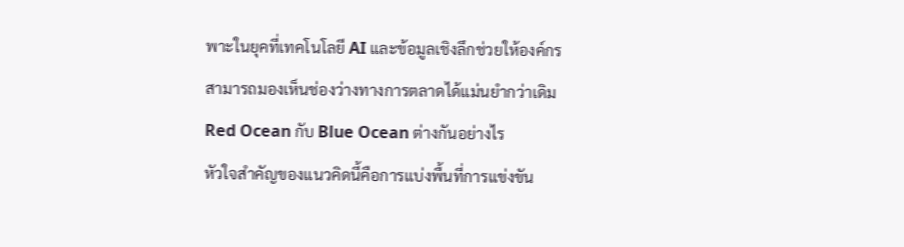พาะในยุคที่เทคโนโลยี AI และข้อมูลเชิงลึกช่วยให้องค์กรสามารถมองเห็นช่องว่างทางการตลาดได้แม่นยำกว่าเดิม
Red Ocean กับ Blue Ocean ต่างกันอย่างไร
หัวใจสำคัญของแนวคิดนี้คือการแบ่งพื้นที่การแข่งขัน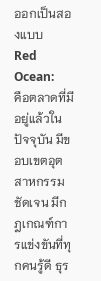ออกเป็นสองแบบ
Red Ocean:
คือตลาดที่มีอยู่แล้วในปัจจุบัน มีขอบเขตอุตสาหกรรมชัดเจน มีกฎเกณฑ์การแข่งขันที่ทุกคนรู้ดี ธุร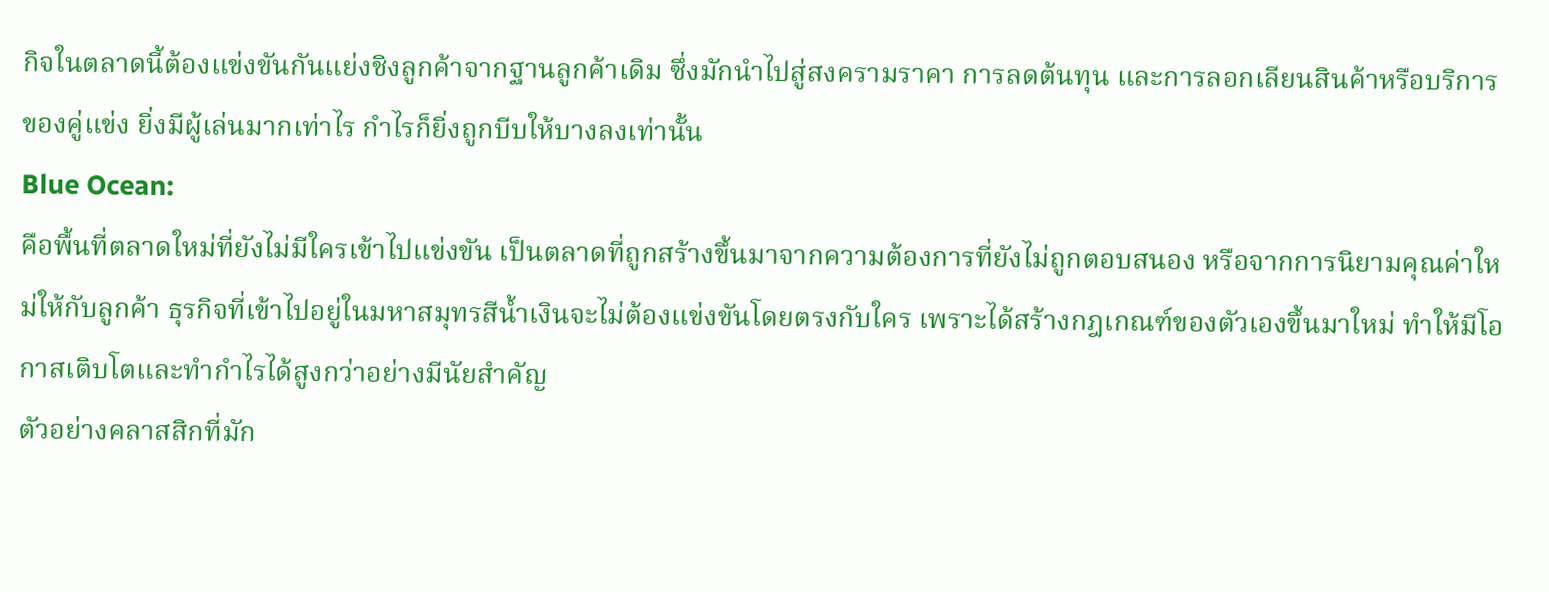กิจในตลาดนี้ต้องแข่งขันกันแย่งชิงลูกค้าจากฐานลูกค้าเดิม ซึ่งมักนำไปสู่สงครามราคา การลดต้นทุน และการลอกเลียนสินค้าหรือบริการของคู่แข่ง ยิ่งมีผู้เล่นมากเท่าไร กำไรก็ยิ่งถูกบีบให้บางลงเท่านั้น
Blue Ocean:
คือพื้นที่ตลาดใหม่ที่ยังไม่มีใครเข้าไปแข่งขัน เป็นตลาดที่ถูกสร้างขึ้นมาจากความต้องการที่ยังไม่ถูกตอบสนอง หรือจากการนิยามคุณค่าใหม่ให้กับลูกค้า ธุรกิจที่เข้าไปอยู่ในมหาสมุทรสีน้ำเงินจะไม่ต้องแข่งขันโดยตรงกับใคร เพราะได้สร้างกฎเกณฑ์ของตัวเองขึ้นมาใหม่ ทำให้มีโอกาสเติบโตและทำกำไรได้สูงกว่าอย่างมีนัยสำคัญ
ตัวอย่างคลาสสิกที่มัก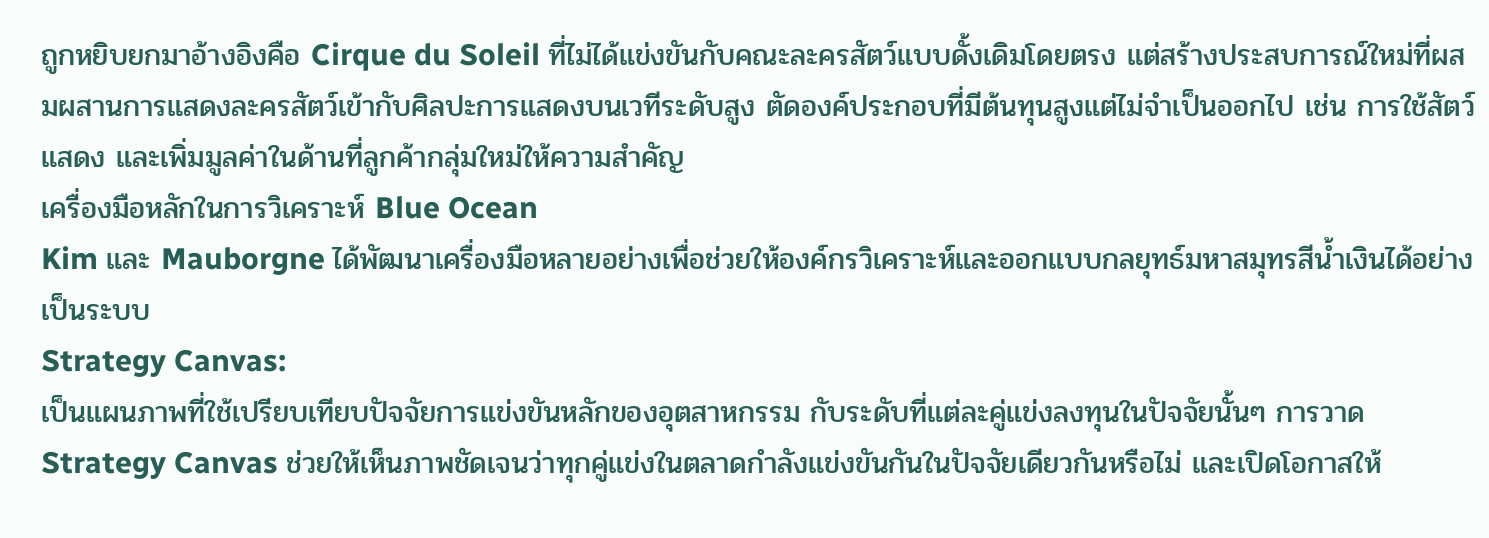ถูกหยิบยกมาอ้างอิงคือ Cirque du Soleil ที่ไม่ได้แข่งขันกับคณะละครสัตว์แบบดั้งเดิมโดยตรง แต่สร้างประสบการณ์ใหม่ที่ผสมผสานการแสดงละครสัตว์เข้ากับศิลปะการแสดงบนเวทีระดับสูง ตัดองค์ประกอบที่มีต้นทุนสูงแต่ไม่จำเป็นออกไป เช่น การใช้สัตว์แสดง และเพิ่มมูลค่าในด้านที่ลูกค้ากลุ่มใหม่ให้ความสำคัญ
เครื่องมือหลักในการวิเคราะห์ Blue Ocean
Kim และ Mauborgne ได้พัฒนาเครื่องมือหลายอย่างเพื่อช่วยให้องค์กรวิเคราะห์และออกแบบกลยุทธ์มหาสมุทรสีน้ำเงินได้อย่างเป็นระบบ
Strategy Canvas:
เป็นแผนภาพที่ใช้เปรียบเทียบปัจจัยการแข่งขันหลักของอุตสาหกรรม กับระดับที่แต่ละคู่แข่งลงทุนในปัจจัยนั้นๆ การวาด Strategy Canvas ช่วยให้เห็นภาพชัดเจนว่าทุกคู่แข่งในตลาดกำลังแข่งขันกันในปัจจัยเดียวกันหรือไม่ และเปิดโอกาสให้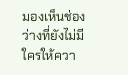มองเห็นช่องว่างที่ยังไม่มีใครให้ควา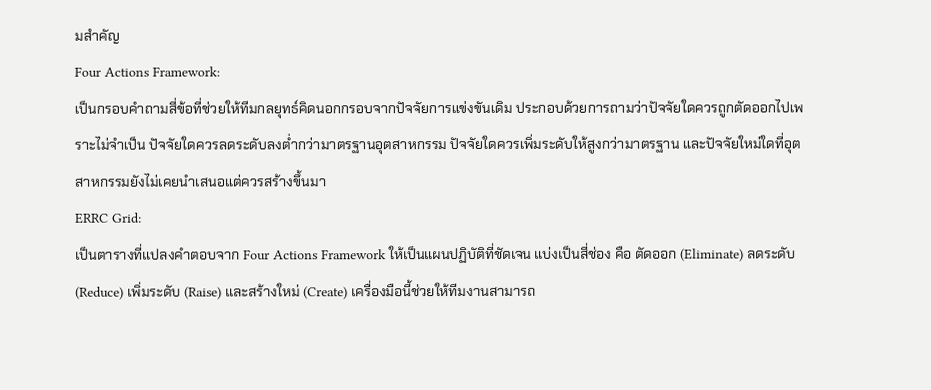มสำคัญ
Four Actions Framework:
เป็นกรอบคำถามสี่ข้อที่ช่วยให้ทีมกลยุทธ์คิดนอกกรอบจากปัจจัยการแข่งขันเดิม ประกอบด้วยการถามว่าปัจจัยใดควรถูกตัดออกไปเพราะไม่จำเป็น ปัจจัยใดควรลดระดับลงต่ำกว่ามาตรฐานอุตสาหกรรม ปัจจัยใดควรเพิ่มระดับให้สูงกว่ามาตรฐาน และปัจจัยใหม่ใดที่อุตสาหกรรมยังไม่เคยนำเสนอแต่ควรสร้างขึ้นมา
ERRC Grid:
เป็นตารางที่แปลงคำตอบจาก Four Actions Framework ให้เป็นแผนปฏิบัติที่ชัดเจน แบ่งเป็นสี่ช่อง คือ ตัดออก (Eliminate) ลดระดับ (Reduce) เพิ่มระดับ (Raise) และสร้างใหม่ (Create) เครื่องมือนี้ช่วยให้ทีมงานสามารถ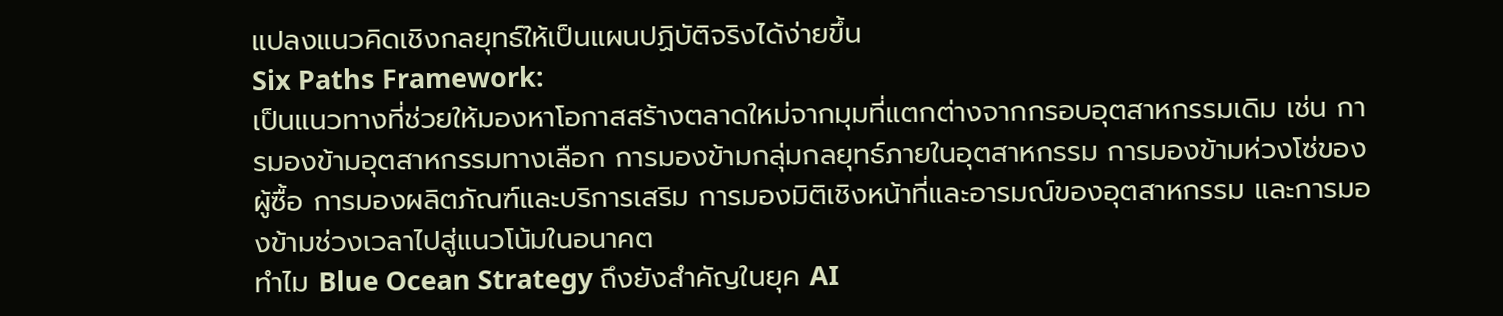แปลงแนวคิดเชิงกลยุทธ์ให้เป็นแผนปฏิบัติจริงได้ง่ายขึ้น
Six Paths Framework:
เป็นแนวทางที่ช่วยให้มองหาโอกาสสร้างตลาดใหม่จากมุมที่แตกต่างจากกรอบอุตสาหกรรมเดิม เช่น การมองข้ามอุตสาหกรรมทางเลือก การมองข้ามกลุ่มกลยุทธ์ภายในอุตสาหกรรม การมองข้ามห่วงโซ่ของผู้ซื้อ การมองผลิตภัณฑ์และบริการเสริม การมองมิติเชิงหน้าที่และอารมณ์ของอุตสาหกรรม และการมองข้ามช่วงเวลาไปสู่แนวโน้มในอนาคต
ทำไม Blue Ocean Strategy ถึงยังสำคัญในยุค AI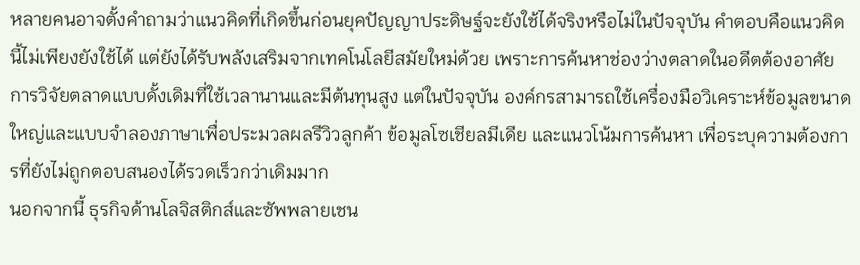หลายคนอาจตั้งคำถามว่าแนวคิดที่เกิดขึ้นก่อนยุคปัญญาประดิษฐ์จะยังใช้ได้จริงหรือไม่ในปัจจุบัน คำตอบคือแนวคิดนี้ไม่เพียงยังใช้ได้ แต่ยังได้รับพลังเสริมจากเทคโนโลยีสมัยใหม่ด้วย เพราะการค้นหาช่องว่างตลาดในอดีตต้องอาศัยการวิจัยตลาดแบบดั้งเดิมที่ใช้เวลานานและมีต้นทุนสูง แต่ในปัจจุบัน องค์กรสามารถใช้เครื่องมือวิเคราะห์ข้อมูลขนาดใหญ่และแบบจำลองภาษาเพื่อประมวลผลรีวิวลูกค้า ข้อมูลโซเชียลมีเดีย และแนวโน้มการค้นหา เพื่อระบุความต้องการที่ยังไม่ถูกตอบสนองได้รวดเร็วกว่าเดิมมาก
นอกจากนี้ ธุรกิจด้านโลจิสติกส์และซัพพลายเชน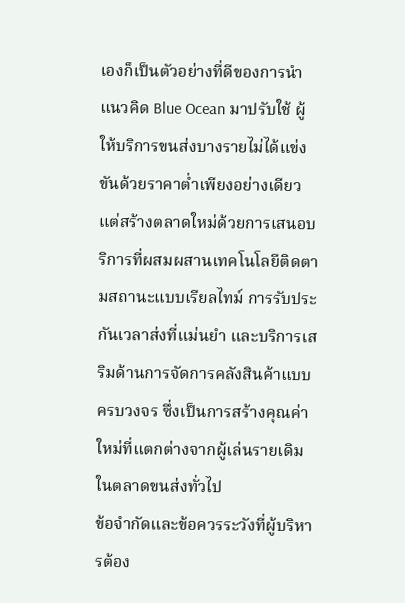เองก็เป็นตัวอย่างที่ดีของการนำแนวคิด Blue Ocean มาปรับใช้ ผู้ให้บริการขนส่งบางรายไม่ได้แข่งขันด้วยราคาต่ำเพียงอย่างเดียว แต่สร้างตลาดใหม่ด้วยการเสนอบริการที่ผสมผสานเทคโนโลยีติดตามสถานะแบบเรียลไทม์ การรับประกันเวลาส่งที่แม่นยำ และบริการเสริมด้านการจัดการคลังสินค้าแบบครบวงจร ซึ่งเป็นการสร้างคุณค่าใหม่ที่แตกต่างจากผู้เล่นรายเดิมในตลาดขนส่งทั่วไป
ข้อจำกัดและข้อควรระวังที่ผู้บริหารต้อง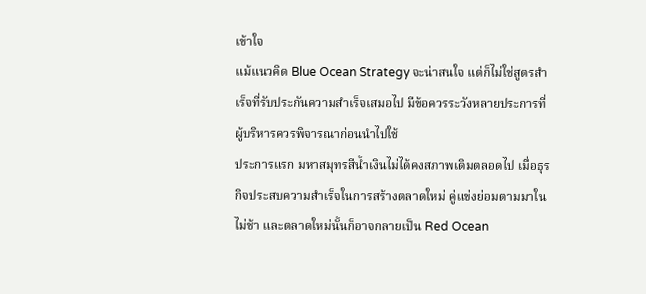เข้าใจ
แม้แนวคิด Blue Ocean Strategy จะน่าสนใจ แต่ก็ไม่ใช่สูตรสำเร็จที่รับประกันความสำเร็จเสมอไป มีข้อควรระวังหลายประการที่ผู้บริหารควรพิจารณาก่อนนำไปใช้
ประการแรก มหาสมุทรสีน้ำเงินไม่ได้คงสภาพเดิมตลอดไป เมื่อธุรกิจประสบความสำเร็จในการสร้างตลาดใหม่ คู่แข่งย่อมตามมาในไม่ช้า และตลาดใหม่นั้นก็อาจกลายเป็น Red Ocean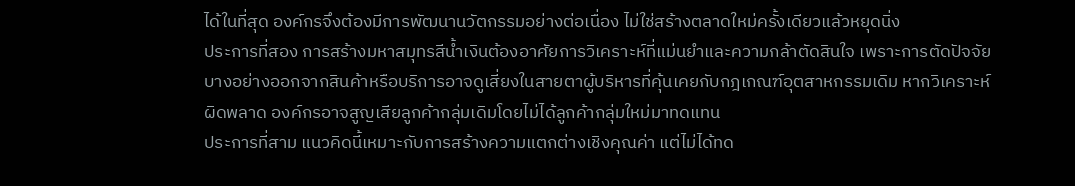ได้ในที่สุด องค์กรจึงต้องมีการพัฒนานวัตกรรมอย่างต่อเนื่อง ไม่ใช่สร้างตลาดใหม่ครั้งเดียวแล้วหยุดนิ่ง
ประการที่สอง การสร้างมหาสมุทรสีน้ำเงินต้องอาศัยการวิเคราะห์ที่แม่นยำและความกล้าตัดสินใจ เพราะการตัดปัจจัยบางอย่างออกจากสินค้าหรือบริการอาจดูเสี่ยงในสายตาผู้บริหารที่คุ้นเคยกับกฎเกณฑ์อุตสาหกรรมเดิม หากวิเคราะห์ผิดพลาด องค์กรอาจสูญเสียลูกค้ากลุ่มเดิมโดยไม่ได้ลูกค้ากลุ่มใหม่มาทดแทน
ประการที่สาม แนวคิดนี้เหมาะกับการสร้างความแตกต่างเชิงคุณค่า แต่ไม่ได้ทด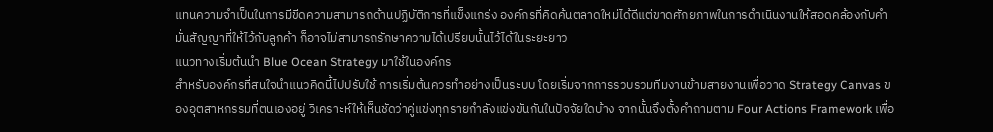แทนความจำเป็นในการมีขีดความสามารถด้านปฏิบัติการที่แข็งแกร่ง องค์กรที่คิดค้นตลาดใหม่ได้ดีแต่ขาดศักยภาพในการดำเนินงานให้สอดคล้องกับคำมั่นสัญญาที่ให้ไว้กับลูกค้า ก็อาจไม่สามารถรักษาความได้เปรียบนั้นไว้ได้ในระยะยาว
แนวทางเริ่มต้นนำ Blue Ocean Strategy มาใช้ในองค์กร
สำหรับองค์กรที่สนใจนำแนวคิดนี้ไปปรับใช้ การเริ่มต้นควรทำอย่างเป็นระบบ โดยเริ่มจากการรวบรวมทีมงานข้ามสายงานเพื่อวาด Strategy Canvas ของอุตสาหกรรมที่ตนเองอยู่ วิเคราะห์ให้เห็นชัดว่าคู่แข่งทุกรายกำลังแข่งขันกันในปัจจัยใดบ้าง จากนั้นจึงตั้งคำถามตาม Four Actions Framework เพื่อ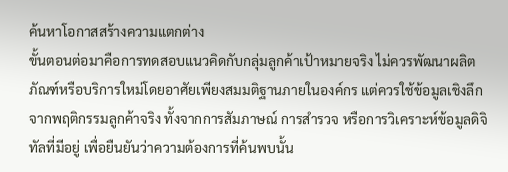ค้นหาโอกาสสร้างความแตกต่าง
ขั้นตอนต่อมาคือการทดสอบแนวคิดกับกลุ่มลูกค้าเป้าหมายจริง ไม่ควรพัฒนาผลิตภัณฑ์หรือบริการใหม่โดยอาศัยเพียงสมมติฐานภายในองค์กร แต่ควรใช้ข้อมูลเชิงลึกจากพฤติกรรมลูกค้าจริง ทั้งจากการสัมภาษณ์ การสำรวจ หรือการวิเคราะห์ข้อมูลดิจิทัลที่มีอยู่ เพื่อยืนยันว่าความต้องการที่ค้นพบนั้น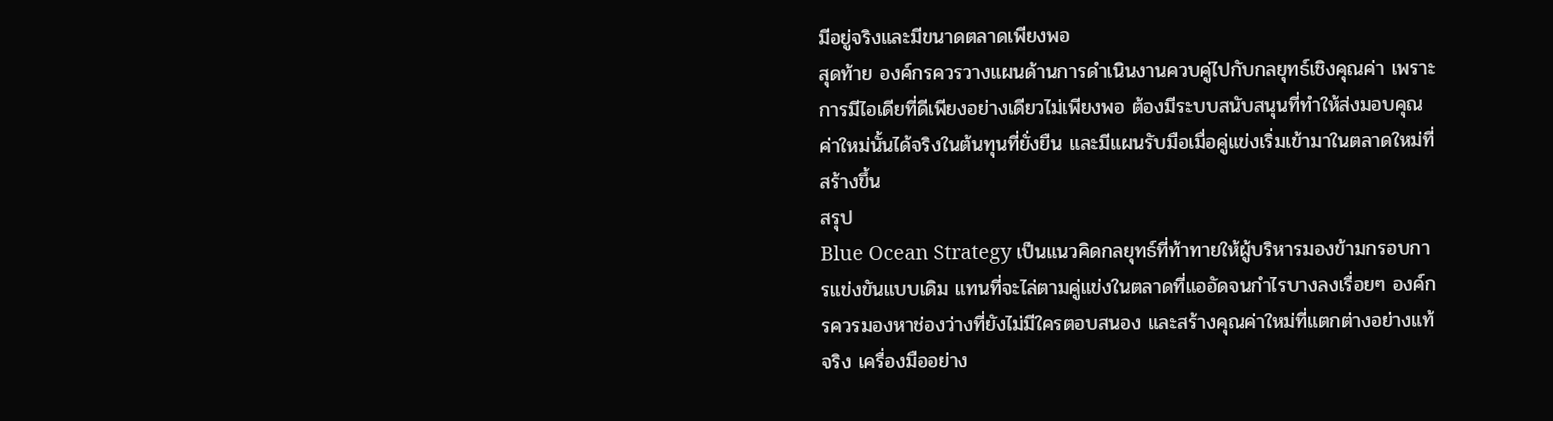มีอยู่จริงและมีขนาดตลาดเพียงพอ
สุดท้าย องค์กรควรวางแผนด้านการดำเนินงานควบคู่ไปกับกลยุทธ์เชิงคุณค่า เพราะการมีไอเดียที่ดีเพียงอย่างเดียวไม่เพียงพอ ต้องมีระบบสนับสนุนที่ทำให้ส่งมอบคุณค่าใหม่นั้นได้จริงในต้นทุนที่ยั่งยืน และมีแผนรับมือเมื่อคู่แข่งเริ่มเข้ามาในตลาดใหม่ที่สร้างขึ้น
สรุป
Blue Ocean Strategy เป็นแนวคิดกลยุทธ์ที่ท้าทายให้ผู้บริหารมองข้ามกรอบการแข่งขันแบบเดิม แทนที่จะไล่ตามคู่แข่งในตลาดที่แออัดจนกำไรบางลงเรื่อยๆ องค์กรควรมองหาช่องว่างที่ยังไม่มีใครตอบสนอง และสร้างคุณค่าใหม่ที่แตกต่างอย่างแท้จริง เครื่องมืออย่าง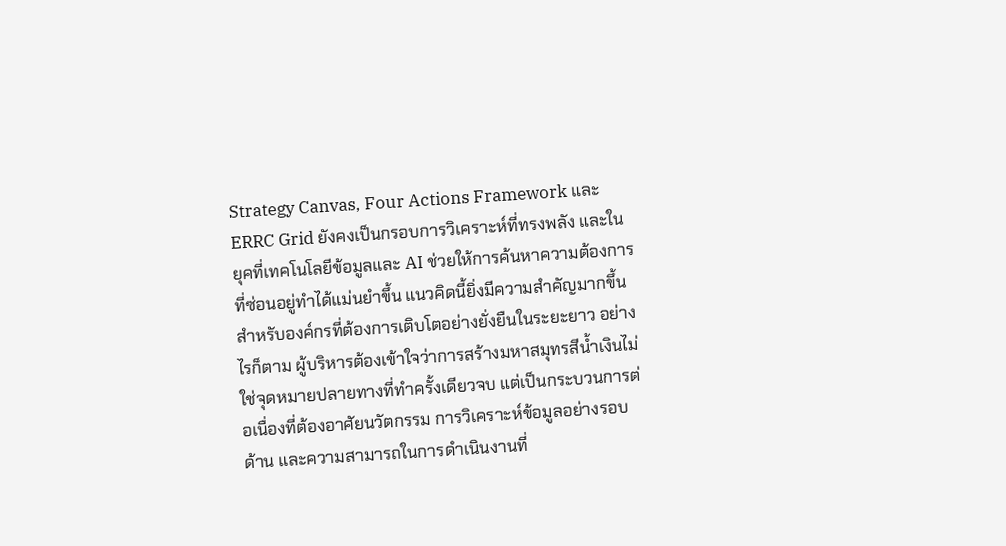Strategy Canvas, Four Actions Framework และ ERRC Grid ยังคงเป็นกรอบการวิเคราะห์ที่ทรงพลัง และในยุคที่เทคโนโลยีข้อมูลและ AI ช่วยให้การค้นหาความต้องการที่ซ่อนอยู่ทำได้แม่นยำขึ้น แนวคิดนี้ยิ่งมีความสำคัญมากขึ้นสำหรับองค์กรที่ต้องการเติบโตอย่างยั่งยืนในระยะยาว อย่างไรก็ตาม ผู้บริหารต้องเข้าใจว่าการสร้างมหาสมุทรสีน้ำเงินไม่ใช่จุดหมายปลายทางที่ทำครั้งเดียวจบ แต่เป็นกระบวนการต่อเนื่องที่ต้องอาศัยนวัตกรรม การวิเคราะห์ข้อมูลอย่างรอบด้าน และความสามารถในการดำเนินงานที่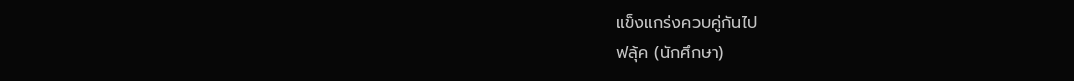แข็งแกร่งควบคู่กันไป
ฟลุ้ค (นักศึกษา)